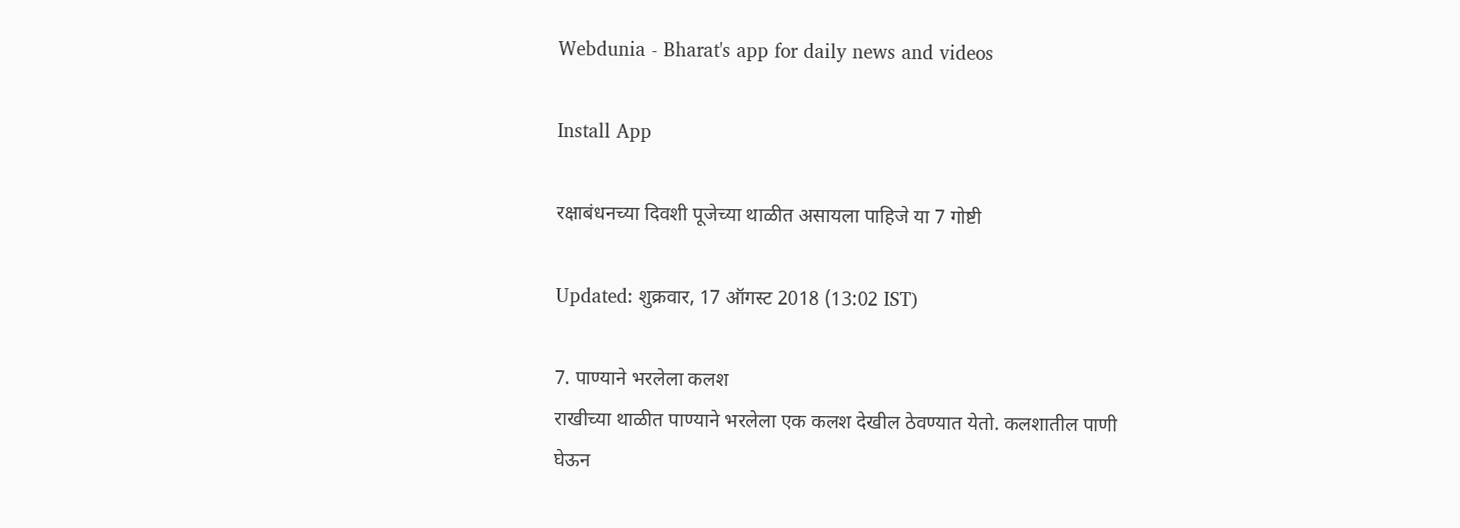Webdunia - Bharat's app for daily news and videos

Install App

रक्षाबंधनच्या दिवशी पूजेच्या थाळीत असायला पाहिजे या 7 गोष्टी

Updated: शुक्रवार, 17 ऑगस्ट 2018 (13:02 IST)

7. पाण्याने भरलेला कलश
राखीच्या थाळीत पाण्याने भरलेला एक कलश देखील ठेवण्यात येतो. कलशातील पाणी घेऊन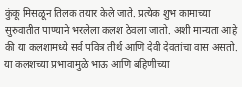कुंकू मिसळून तिलक तयार केले जाते. प्रत्येक शुभ कामाच्या सुरुवातीत पाण्याने भरलेला कलश ठेवला जातो. अशी मान्यता आहे की या कलशामध्ये सर्व पवित्र तीर्थ आणि देवी देवतांचा वास असतो. या कलशच्या प्रभावामुळे भाऊ आणि बहिणीच्या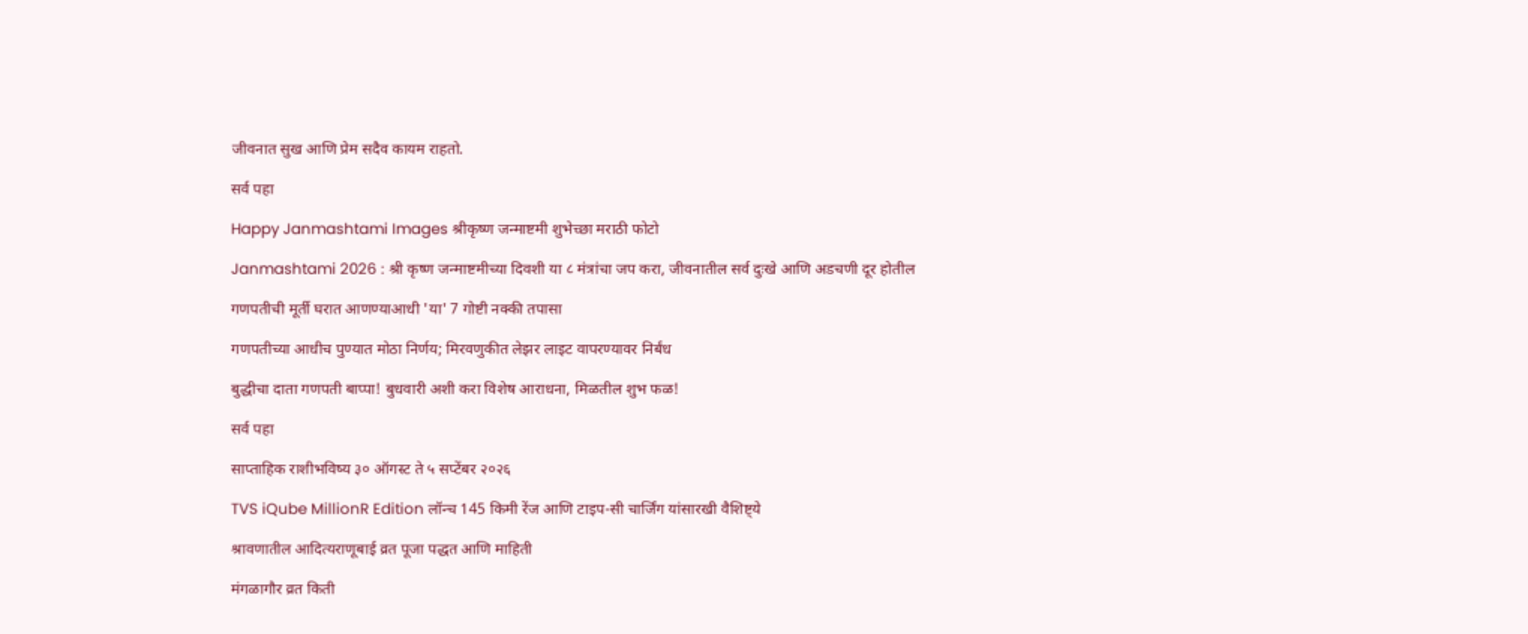जीवनात सुख आणि प्रेम सदैव कायम राहतो.

सर्व पहा

Happy Janmashtami Images श्रीकृष्ण जन्माष्टमी शुभेच्छा मराठी फोटो

Janmashtami 2026 : श्री कृष्ण जन्माष्टमीच्या दिवशी या ८ मंत्रांचा जप करा, जीवनातील सर्व दुःखे आणि अडचणी दूर होतील

गणपतीची मूर्ती घरात आणण्याआधी 'या' 7 गोष्टी नक्की तपासा

गणपतीच्या आधीच पुण्यात मोठा निर्णय; मिरवणुकीत लेझर लाइट वापरण्यावर निर्बंध

बुद्धीचा दाता गणपती बाप्पा! बुधवारी अशी करा विशेष आराधना, मिळतील शुभ फळ!

सर्व पहा

साप्ताहिक राशीभविष्य ३० ऑगस्ट ते ५ सप्टेंबर २०२६

TVS iQube MillionR Edition लॉन्च 145 किमी रेंज आणि टाइप-सी चार्जिंग यांसारखी वैशिष्ट्ये

श्रावणातील आदित्यराणूबाई व्रत पूजा पद्धत आणि माहिती

मंगळागौर व्रत किती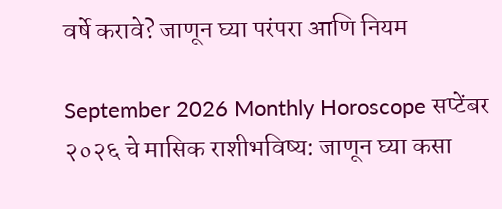वर्षे करावे? जाणून घ्या परंपरा आणि नियम

September 2026 Monthly Horoscope सप्टेंबर २०२६ चे मासिक राशीभविष्य: जाणून घ्या कसा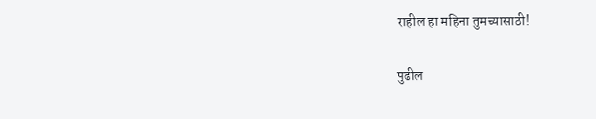राहील हा महिना तुमच्यासाठी!

पुढील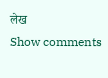लेख
Show comments